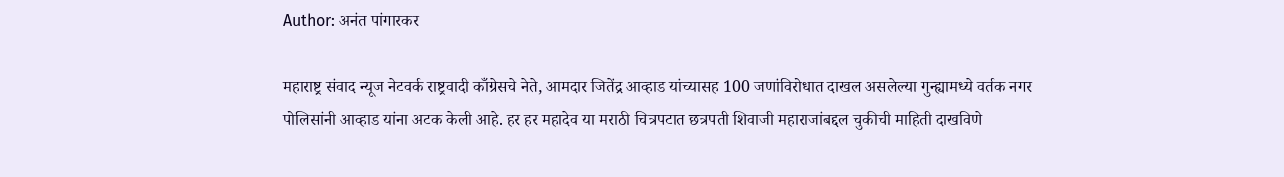Author: अनंत पांगारकर

महाराष्ट्र संवाद न्यूज नेटवर्क राष्ट्रवादी काँग्रेसचे नेते, आमदार जितेंद्र आव्हाड यांच्यासह 100 जणांविरोधात दाखल असलेल्या गुन्ह्यामध्ये वर्तक नगर पोलिसांनी आव्हाड यांना अटक केली आहे. हर हर महादेव या मराठी चित्रपटात छत्रपती शिवाजी महाराजांबद्दल चुकीची माहिती दाखविणे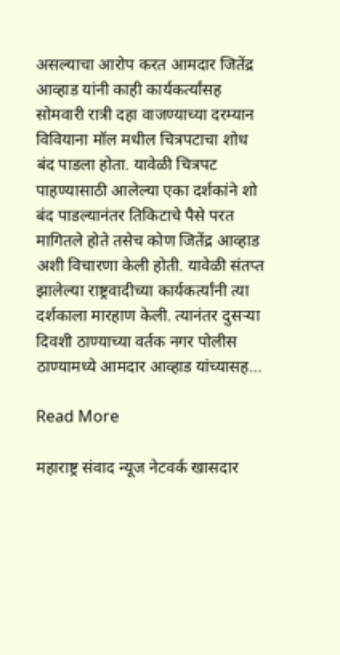असल्याचा आरोप करत आमदार जितेंद्र आव्हाड यांनी काही कार्यकर्त्यांसह सोमवारी रात्री दहा वाजण्याच्या दरम्यान विवियाना मॉल मधील चित्रपटाचा शोध बंद पाडला होता. यावेळी चित्रपट पाहण्यासाठी आलेल्या एका दर्शकांने शो बंद पाडल्यानंतर तिकिटाचे पैसे परत मागितले होते तसेच कोण जितेंद्र आव्हाड अशी विचारणा केली होती. यावेळी संतप्त झालेल्या राष्ट्रवादीच्या कार्यकर्त्यांनी त्या दर्शकाला मारहाण केली. त्यानंतर दुसऱ्या दिवशी ठाण्याच्या वर्तक नगर पोलीस ठाण्यामध्ये आमदार आव्हाड यांच्यासह…

Read More

महाराष्ट्र संवाद न्यूज नेटवर्क खासदार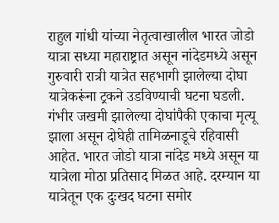राहुल गांधी यांच्या नेतृत्वाखालील भारत जोडो यात्रा सध्या महाराष्ट्रात असून नांदेडमध्ये असून गुरुवारी रात्री यात्रेत सहभागी झालेल्या दोघा यात्रेकरूंना ट्रकने उडविण्याची घटना घडली. गंभीर जखमी झालेल्या दोघांपैकी एकाचा मृत्यू झाला असून दोघेही तामिळनाडूचे रहिवासी आहेत. भारत जोडो यात्रा नांदेड मध्ये असून या यात्रेला मोठा प्रतिसाद मिळत आहे. दरम्यान या यात्रेतून एक दुःखद घटना समोर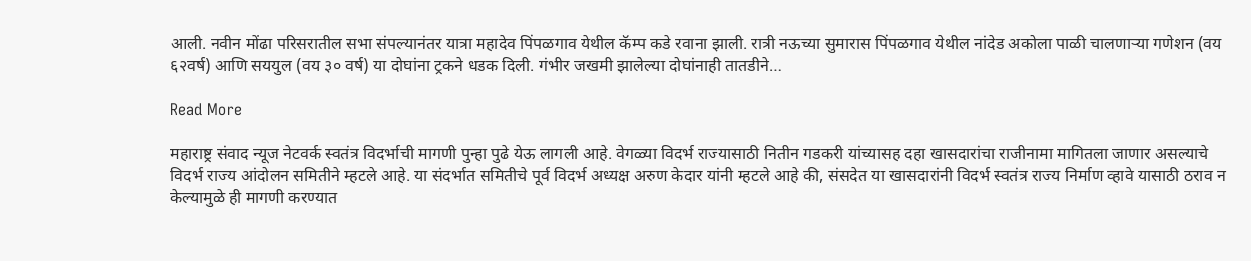आली. नवीन मोंढा परिसरातील सभा संपल्यानंतर यात्रा महादेव पिंपळगाव येथील कॅम्प कडे रवाना झाली. रात्री नऊच्या सुमारास पिंपळगाव येथील नांदेड अकोला पाळी चालणाऱ्या गणेशन (वय ६२वर्ष) आणि सययुल (वय ३० वर्ष) या दोघांना ट्रकने धडक दिली. गंभीर जखमी झालेल्या दोघांनाही तातडीने…

Read More

महाराष्ट्र संवाद न्यूज नेटवर्क स्वतंत्र विदर्भाची मागणी पुन्हा पुढे येऊ लागली आहे. वेगळ्या विदर्भ राज्यासाठी नितीन गडकरी यांच्यासह दहा खासदारांचा राजीनामा मागितला जाणार असल्याचे विदर्भ राज्य आंदोलन समितीने म्हटले आहे. या संदर्भात समितीचे पूर्व विदर्भ अध्यक्ष अरुण केदार यांनी म्हटले आहे की, संसदेत या खासदारांनी विदर्भ स्वतंत्र राज्य निर्माण व्हावे यासाठी ठराव न केल्यामुळे ही मागणी करण्यात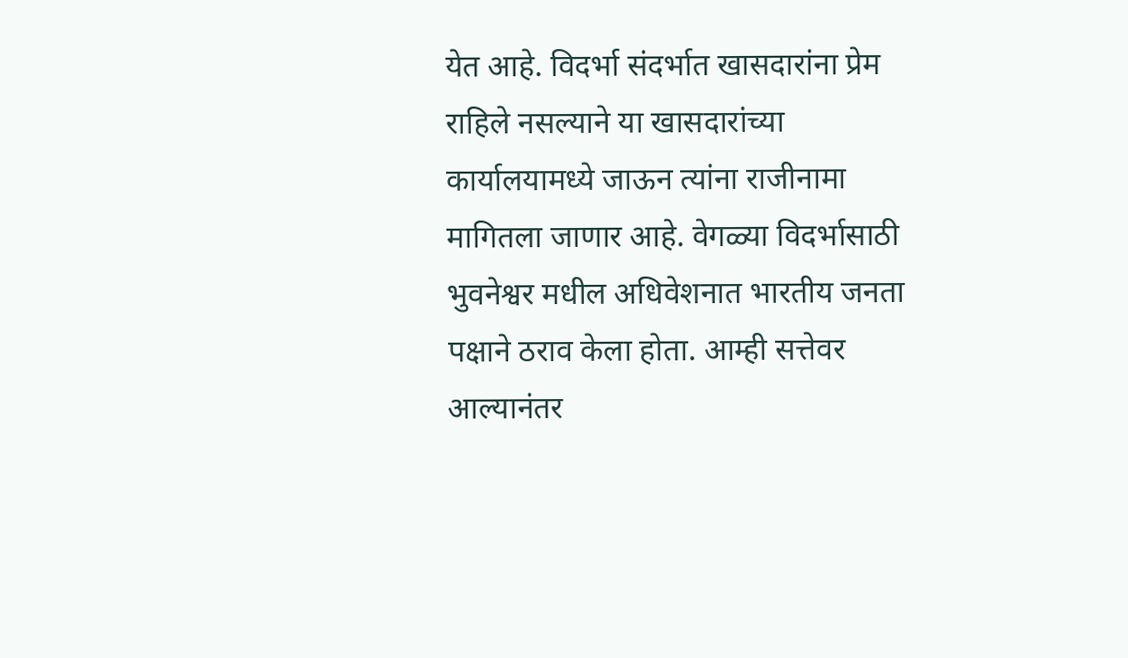येत आहे. विदर्भा संदर्भात खासदारांना प्रेम राहिले नसल्याने या खासदारांच्या कार्यालयामध्ये जाऊन त्यांना राजीनामा मागितला जाणार आहे. वेगळ्या विदर्भासाठी भुवनेश्वर मधील अधिवेशनात भारतीय जनता पक्षाने ठराव केला होता. आम्ही सत्तेवर आल्यानंतर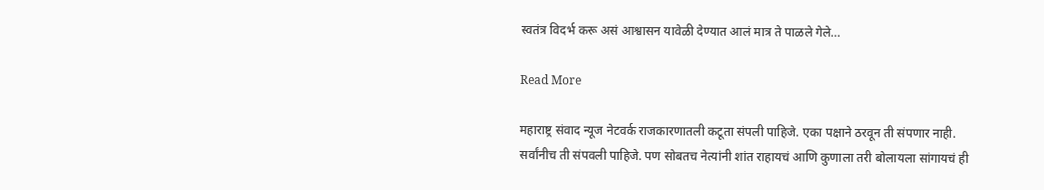स्वतंत्र विदर्भ करू असं आश्वासन यावेळी देण्यात आलं मात्र ते पाळले गेले…

Read More

महाराष्ट्र संवाद न्यूज नेटवर्क राजकारणातली कटूता संपली पाहिजे. एका पक्षाने ठरवून ती संपणार नाही. सर्वांनीच ती संपवली पाहिजे. पण सोबतच नेत्यांनी शांत राहायचं आणि कुणाला तरी बोलायला सांगायचं ही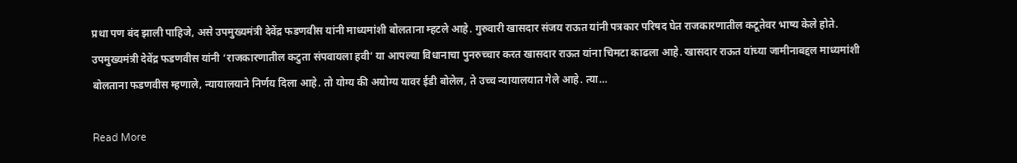प्रथा पण बंद झाली पाहिजे, असे उपमुख्यमंत्री देवेंद्र फडणवीस यांनी माध्यमांशी बोलताना म्हटले आहे. गुरुवारी खासदार संजय राऊत यांनी पत्रकार परिषद घेत राजकारणातील कटूतेवर भाष्य केले होते. उपमुख्यमंत्री देवेंद्र फडणवीस यांनी ‘राजकारणातील कटुता संपवायला हवी’ या आपल्या विधानाचा पुनरुच्चार करत खासदार राऊत यांना चिमटा काढला आहे. खासदार राऊत यांच्या जामीनाबद्दल माध्यमांशी बोलताना फडणवीस म्हणाले, न्यायालयाने निर्णय दिला आहे. तो योग्य की अयोग्य यावर ईडी बोलेल, ते उच्च न्यायालयात गेले आहे. त्या…

Read More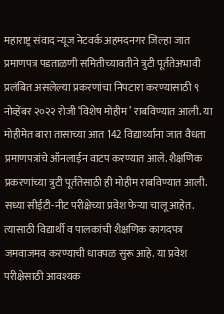महाराष्ट्र संवाद न्यूज नेटवर्क अहमदनगर जिल्हा जात प्रमाणपत्र पडताळणी समितीच्यावतीने त्रुटी पूर्ततेअभावी प्रलंबित असलेल्या प्रकरणांचा निपटारा करण्यासाठी ९ नोव्हेंबर २०२२ रोजी ‘विशेष मोहीम’ राबविण्यात आली. या मोहीमेत बारा तासाच्या आत 142 विद्यार्थ्यांना जात वैधता प्रमाणपत्रांचे ऑनलाईन वाटप करण्यात आले. शैक्षणिक प्रकरणांच्या त्रुटी पूर्ततेसाठी ही मोहीम राबविण्यात आली. सध्या सीईटी-नीट परीक्षेच्या प्रवेश फेऱ्या चालू आहेत. त्यासाठी विद्यार्थी व पालकांची शैक्षणिक कागदपत्र जमवाजमव करण्याची धावपळ सुरू आहे. या प्रवेश परीक्षेसाठी आवश्यक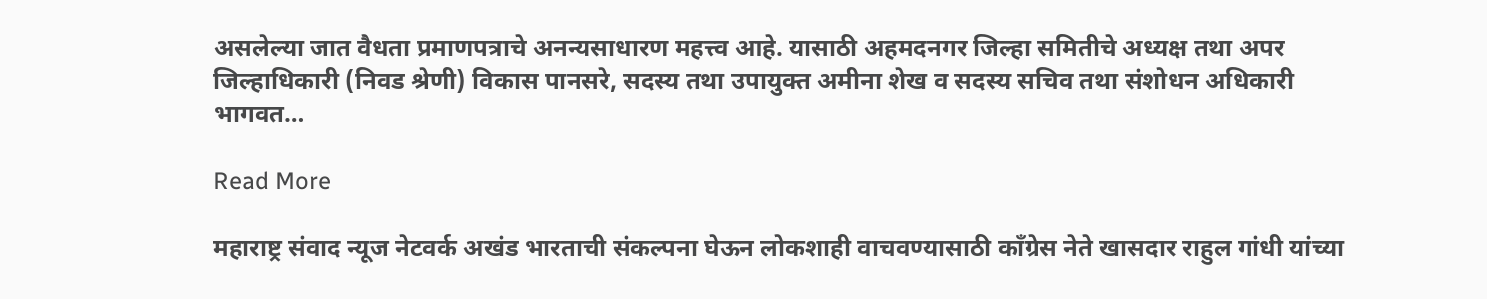असलेल्या जात वैधता प्रमाणपत्राचे अनन्यसाधारण महत्त्व आहे. यासाठी अहमदनगर जिल्हा समितीचे अध्यक्ष तथा अपर जिल्हाधिकारी (निवड श्रेणी) विकास पानसरे, सदस्य तथा उपायुक्त अमीना शेख व सदस्य सचिव तथा संशोधन अधिकारी भागवत…

Read More

महाराष्ट्र संवाद न्यूज नेटवर्क अखंड भारताची संकल्पना घेऊन लोकशाही वाचवण्यासाठी काँग्रेस नेते खासदार राहुल गांधी यांच्या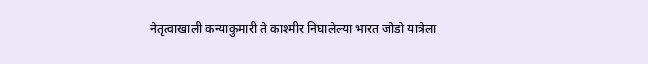नेतृत्वाखाली कन्याकुमारी ते काश्मीर निघालेल्या भारत जोडो यात्रेला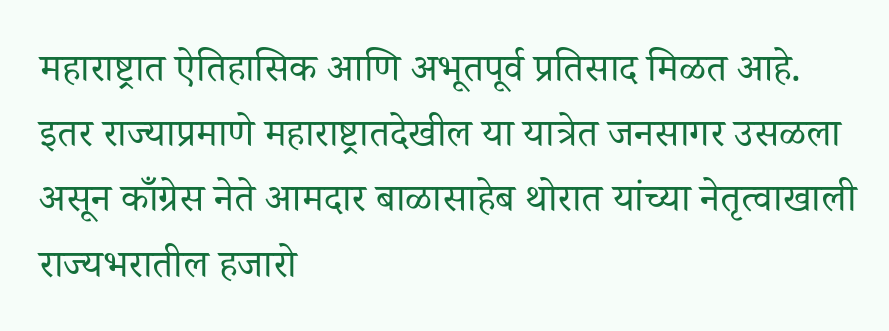महाराष्ट्रात ऐतिहासिक आणि अभूतपूर्व प्रतिसाद मिळत आहे. इतर राज्याप्रमाणे महाराष्ट्रातदेखील या यात्रेत जनसागर उसळला असून काँग्रेस नेते आमदार बाळासाहेब थोरात यांच्या नेतृत्वाखाली राज्यभरातील हजारो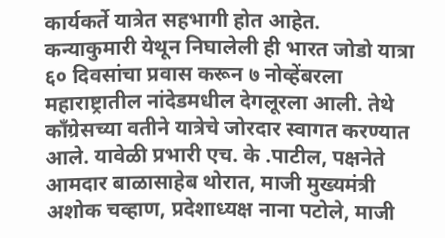कार्यकर्ते यात्रेत सहभागी होत आहेत. कन्याकुमारी येथून निघालेली ही भारत जोडो यात्रा ६० दिवसांचा प्रवास करून ७ नोव्हेंबरला महाराष्ट्रातील नांदेडमधील देगलूरला आली. तेथे काँग्रेसच्या वतीने यात्रेचे जोरदार स्वागत करण्यात आले. यावेळी प्रभारी एच. के .पाटील, पक्षनेते आमदार बाळासाहेब थोरात, माजी मुख्यमंत्री अशोक चव्हाण, प्रदेशाध्यक्ष नाना पटोले, माजी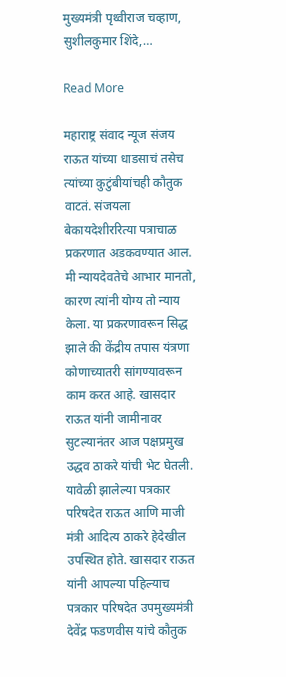मुख्यमंत्री पृथ्वीराज चव्हाण, सुशीलकुमार शिंदे,…

Read More

महाराष्ट्र संवाद न्यूज संजय राऊत यांच्या धाडसाचं तसेच त्यांच्या कुटुंबीयांचही कौतुक वाटतं. संजयला बेकायदेशीररित्या पत्राचाळ प्रकरणात अडकवण्यात आल. मी न्यायदेवतेचे आभार मानतो, कारण त्यांनी योग्य तो न्याय केला. या प्रकरणावरून सिद्ध झाले की केंद्रीय तपास यंत्रणा कोणाच्यातरी सांगण्यावरून काम करत आहे. खासदार राऊत यांनी जामीनावर सुटल्यानंतर आज पक्षप्रमुख उद्धव ठाकरे यांची भेट घेतली. यावेळी झालेल्या पत्रकार परिषदेत राऊत आणि माजी मंत्री आदित्य ठाकरे हेदेखील उपस्थित होते. खासदार राऊत यांनी आपल्या पहिल्याच पत्रकार परिषदेत उपमुख्यमंत्री देवेंद्र फडणवीस यांचे कौतुक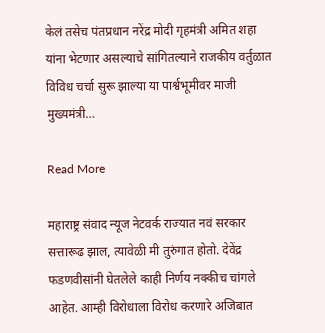केलं तसेच पंतप्रधान नरेंद्र मोदी गृहमंत्री अमित शहा यांना भेटणार असल्याचे सांगितल्याने राजकीय वर्तुळात विविध चर्चा सुरू झाल्या या पार्श्वभूमीवर माजी मुख्यमंत्री…

Read More

महाराष्ट्र संवाद न्यूज नेटवर्क राज्यात नवं सरकार सत्तारूढ झाल, त्यावेळी मी तुरुंगात होतो. देवेंद्र फडणवीसांनी घेतलेले काही निर्णय नक्कीच चांगले आहेत. आम्ही विरोधाला विरोध करणारे अजिबात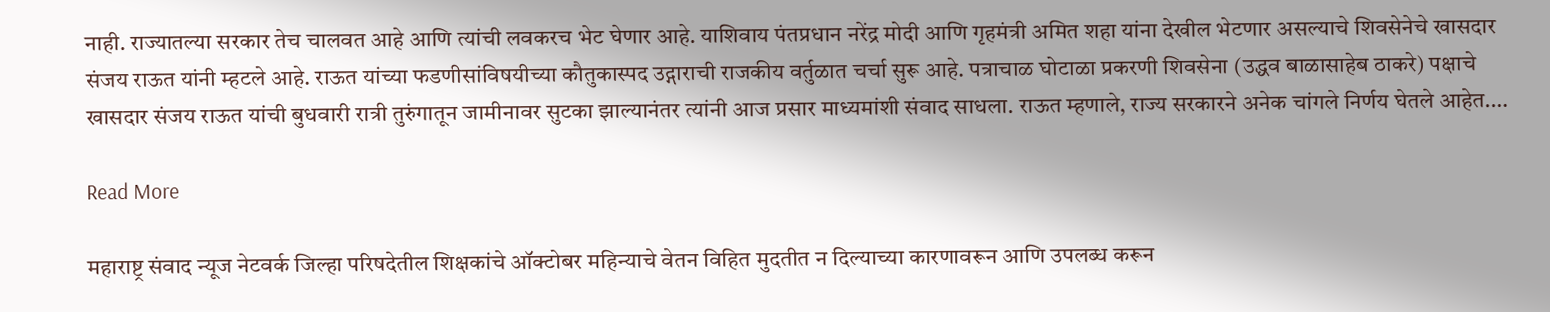नाही. राज्यातल्या सरकार तेच चालवत आहे आणि त्यांची लवकरच भेट घेणार आहे. याशिवाय पंतप्रधान नरेंद्र मोदी आणि गृहमंत्री अमित शहा यांना देखील भेटणार असल्याचे शिवसेनेचे खासदार संजय राऊत यांनी म्हटले आहे. राऊत यांच्या फडणीसांविषयीच्या कौतुकास्पद उद्गाराची राजकीय वर्तुळात चर्चा सुरू आहे. पत्राचाळ घोटाळा प्रकरणी शिवसेना (उद्धव बाळासाहेब ठाकरे) पक्षाचे खासदार संजय राऊत यांची बुधवारी रात्री तुरुंगातून जामीनावर सुटका झाल्यानंतर त्यांनी आज प्रसार माध्यमांशी संवाद साधला. राऊत म्हणाले, राज्य सरकारने अनेक चांगले निर्णय घेतले आहेत.…

Read More

महाराष्ट्र संवाद न्यूज नेटवर्क जिल्हा परिषदेतील शिक्षकांचे ऑक्टोबर महिन्याचे वेतन विहित मुदतीत न दिल्याच्या कारणावरून आणि उपलब्ध करून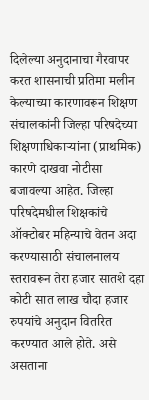दिलेल्या अनुदानाचा गैरवापर करत शासनाची प्रतिमा मलीन केल्याच्या कारणावरून शिक्षण संचालकांनी जिल्हा परिषदेच्या शिक्षणाधिकाऱ्यांना (प्राथमिक) कारणे दाखवा नोटीसा बजावल्या आहेत. जिल्हा परिषदेमधील शिक्षकांचे ऑक्टोबर महिन्याचे वेतन अदा करण्यासाठी संचालनालय स्तरावरून तेरा हजार सातशे दहा कोटी सात लाख चौदा हजार रुपयांचे अनुदान वितरित करण्यात आले होते. असे असताना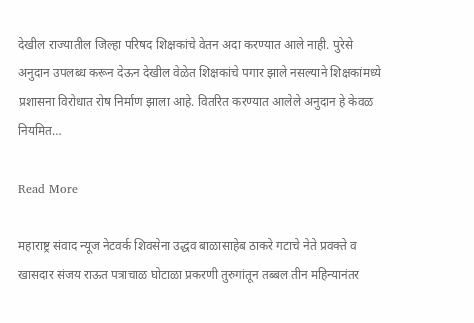देखील राज्यातील जिल्हा परिषद शिक्षकांचे वेतन अदा करण्यात आले नाही. पुरेसे अनुदान उपलब्ध करून देऊन देखील वेळेत शिक्षकांचे पगार झाले नसल्याने शिक्षकांमध्ये प्रशासना विरोधात रोष निर्माण झाला आहे. वितरित करण्यात आलेले अनुदान हे केवळ नियमित…

Read More

महाराष्ट्र संवाद न्यूज नेटवर्क शिवसेना उद्धव बाळासाहेब ठाकरे गटाचे नेते प्रवक्ते व खासदार संजय राऊत पत्राचाळ घोटाळा प्रकरणी तुरुगांतून तब्बल तीन महिन्यानंतर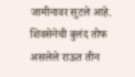जामीनावर सुटले आहे. शिवसेनेची बुलंद तोफ असलेले राऊत तीन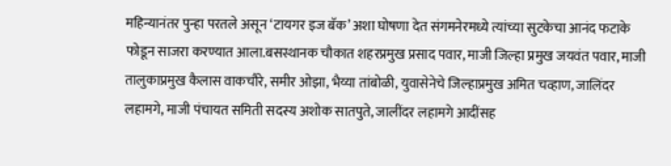महिन्यानंतर पुन्हा परतले असून ‘टायगर इज बॅक’ अशा घोषणा देत संगमनेरमध्ये त्यांच्या सुटकेचा आनंद फटाके फोडून साजरा करण्यात आला.बसस्थानक चौकात शहरप्रमुख प्रसाद पवार, माजी जिल्हा प्रमुख जयवंत पवार, माजी तालुकाप्रमुख कैलास वाकचौरे, समीर ओझा, भैय्या तांबोळी, युवासेनेचे जिल्हाप्रमुख अमित चव्हाण, जालिंदर लहामगे, माजी पंचायत समिती सदस्य अशोक सातपुते, जालींदर लहामगे आदींसह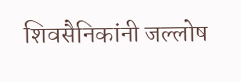शिवसैनिकांनी जल्लोष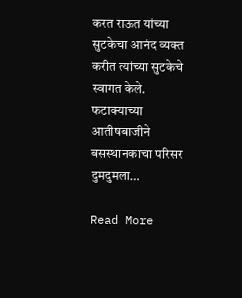करत राऊत यांच्या सुटकेचा आनंद व्यक्त करीत त्यांच्या सुटकेचे स्वागत केले. फटाक्याच्या आतीषबाजीने बसस्थानकाचा परिसर दुमदुमला…

Read More